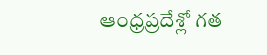ఆంధ్రప్రదేశ్లో గత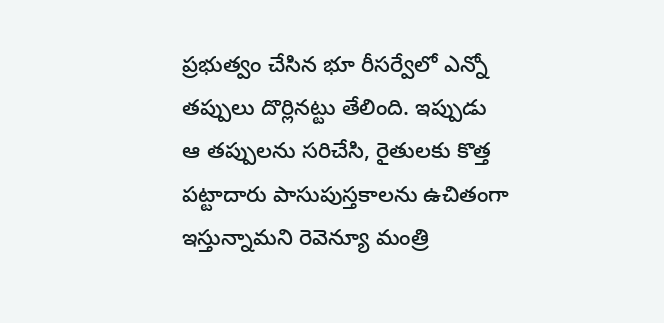ప్రభుత్వం చేసిన భూ రీసర్వేలో ఎన్నో తప్పులు దొర్లినట్టు తేలింది. ఇప్పుడు ఆ తప్పులను సరిచేసి, రైతులకు కొత్త పట్టాదారు పాసుపుస్తకాలను ఉచితంగా ఇస్తున్నామని రెవెన్యూ మంత్రి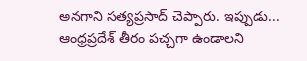అనగాని సత్యప్రసాద్ చెప్పారు. ఇప్పుడు...
ఆంధ్రప్రదేశ్ తీరం పచ్చగా ఉండాలని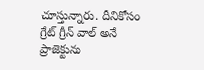చూస్తున్నారు. దీనికోసం గ్రేట్ గ్రీన్ వాల్ అనే ప్రాజెక్టును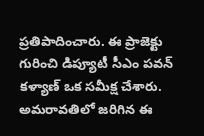ప్రతిపాదించారు. ఈ ప్రాజెక్టు గురించి డిప్యూటీ సీఎం పవన్ కళ్యాణ్ ఒక సమీక్ష చేశారు. అమరావతిలో జరిగిన ఈ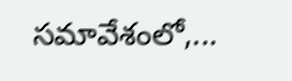సమావేశంలో,...